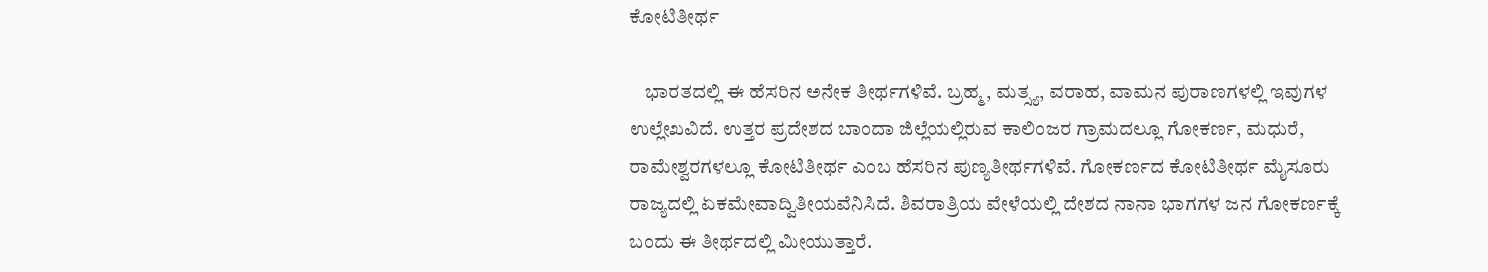ಕೋಟಿತೀರ್ಥ

    ಭಾರತದಲ್ಲಿ ಈ ಹೆಸರಿನ ಅನೇಕ ತೀರ್ಥಗಳಿವೆ. ಬ್ರಹ್ಮ, ಮತ್ಸ್ಯ, ವರಾಹ, ವಾಮನ ಪುರಾಣಗಳಲ್ಲಿ ಇವುಗಳ ಉಲ್ಲೇಖವಿದೆ. ಉತ್ತರ ಪ್ರದೇಶದ ಬಾಂದಾ ಜಿಲ್ಲೆಯಲ್ಲಿರುವ ಕಾಲಿಂಜರ ಗ್ರಾಮದಲ್ಲೂ ಗೋಕರ್ಣ, ಮಧುರೆ, ರಾಮೇಶ್ವರಗಳಲ್ಲೂ ಕೋಟಿತೀರ್ಥ ಎಂಬ ಹೆಸರಿನ ಪುಣ್ಯತೀರ್ಥಗಳಿವೆ. ಗೋಕರ್ಣದ ಕೋಟಿತೀರ್ಥ ಮೈಸೂರು ರಾಜ್ಯದಲ್ಲಿ ಏಕಮೇವಾದ್ವಿತೀಯವೆನಿಸಿದೆ. ಶಿವರಾತ್ರಿಯ ವೇಳೆಯಲ್ಲಿ ದೇಶದ ನಾನಾ ಭಾಗಗಳ ಜನ ಗೋಕರ್ಣಕ್ಕೆ ಬಂದು ಈ ತೀರ್ಥದಲ್ಲಿ ಮೀಯುತ್ತಾರೆ.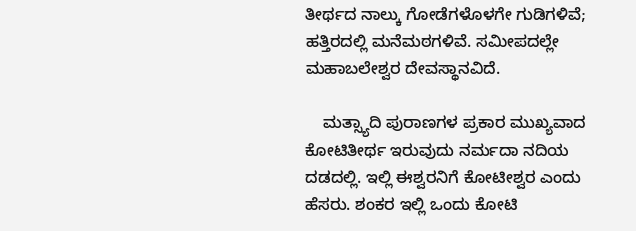ತೀರ್ಥದ ನಾಲ್ಕು ಗೋಡೆಗಳೊಳಗೇ ಗುಡಿಗಳಿವೆ; ಹತ್ತಿರದಲ್ಲಿ ಮನೆಮಠಗಳಿವೆ. ಸಮೀಪದಲ್ಲೇ ಮಹಾಬಲೇಶ್ವರ ದೇವಸ್ಥಾನವಿದೆ.

    ಮತ್ಸ್ಯಾದಿ ಪುರಾಣಗಳ ಪ್ರಕಾರ ಮುಖ್ಯವಾದ ಕೋಟಿತೀರ್ಥ ಇರುವುದು ನರ್ಮದಾ ನದಿಯ ದಡದಲ್ಲಿ. ಇಲ್ಲಿ ಈಶ್ವರನಿಗೆ ಕೋಟೀಶ್ವರ ಎಂದು ಹೆಸರು. ಶಂಕರ ಇಲ್ಲಿ ಒಂದು ಕೋಟಿ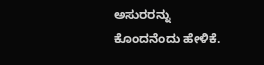ಅಸುರರನ್ನು ಕೊಂದನೆಂದು ಹೇಳಿಕೆ.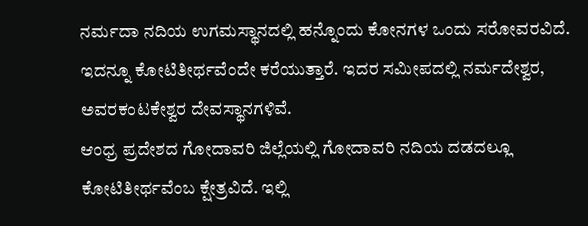ನರ್ಮದಾ ನದಿಯ ಉಗಮಸ್ಥಾನದಲ್ಲಿ ಹನ್ನೊಂದು ಕೋನಗಳ ಒಂದು ಸರೋವರವಿದೆ. ಇದನ್ನೂ ಕೋಟಿತೀರ್ಥವೆಂದೇ ಕರೆಯುತ್ತಾರೆ. ಇದರ ಸಮೀಪದಲ್ಲಿ ನರ್ಮದೇಶ್ವರ, ಅವರಕಂಟಕೇಶ್ವರ ದೇವಸ್ಥಾನಗಳಿವೆ.
ಆಂಧ್ರ ಪ್ರದೇಶದ ಗೋದಾವರಿ ಜಿಲ್ಲೆಯಲ್ಲಿ ಗೋದಾವರಿ ನದಿಯ ದಡದಲ್ಲೂ ಕೋಟಿತೀರ್ಥವೆಂಬ ಕ್ಷೇತ್ರವಿದೆ. ಇಲ್ಲಿ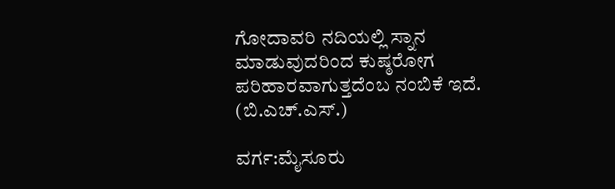ಗೋದಾವರಿ ನದಿಯಲ್ಲಿ ಸ್ನಾನ ಮಾಡುವುದರಿಂದ ಕುಷ್ಠರೋಗ ಪರಿಹಾರವಾಗುತ್ತದೆಂಬ ನಂಬಿಕೆ ಇದೆ.       (ಬಿ.ಎಚ್.ಎಸ್.)

ವರ್ಗ:ಮೈಸೂರು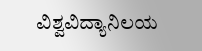ವಿಶ್ವವಿದ್ಯಾನಿಲಯ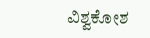ವಿಶ್ವಕೋಶ